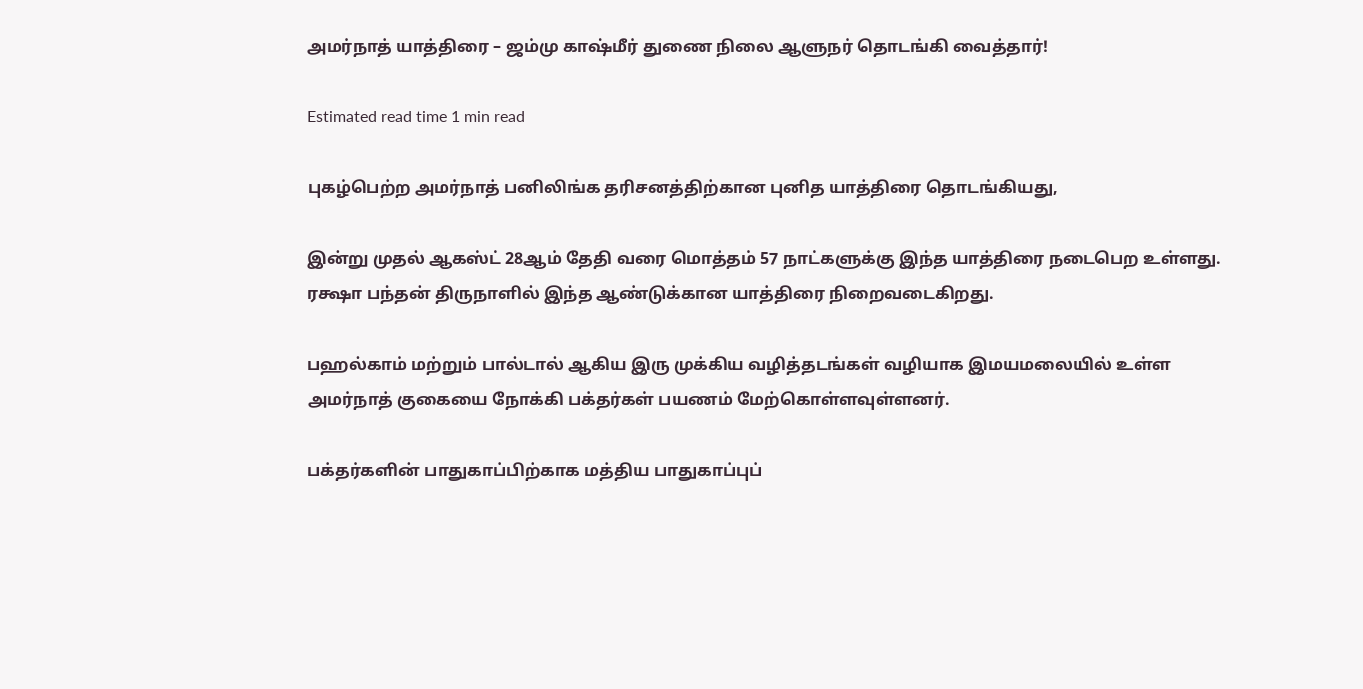அமர்நாத் யாத்திரை – ஜம்மு காஷ்மீர் துணை நிலை ஆளுநர் தொடங்கி வைத்தார்!

Estimated read time 1 min read

புகழ்பெற்ற அமர்நாத் பனிலிங்க தரிசனத்திற்கான புனித யாத்திரை தொடங்கியது,

இன்று முதல் ஆகஸ்ட் 28ஆம் தேதி வரை மொத்தம் 57 நாட்களுக்கு இந்த யாத்திரை நடைபெற உள்ளது. ரக்ஷா பந்தன் திருநாளில் இந்த ஆண்டுக்கான யாத்திரை நிறைவடைகிறது.

பஹல்காம் மற்றும் பால்டால் ஆகிய இரு முக்கிய வழித்தடங்கள் வழியாக இமயமலையில் உள்ள அமர்நாத் குகையை நோக்கி பக்தர்கள் பயணம் மேற்கொள்ளவுள்ளனர்.

பக்தர்களின் பாதுகாப்பிற்காக மத்திய பாதுகாப்புப்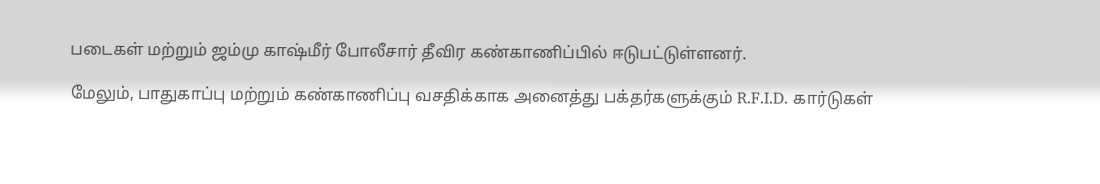படைகள் மற்றும் ஜம்மு காஷ்மீர் போலீசார் தீவிர கண்காணிப்பில் ஈடுபட்டுள்ளனர்.

மேலும், பாதுகாப்பு மற்றும் கண்காணிப்பு வசதிக்காக அனைத்து பக்தர்களுக்கும் R.F.I.D. கார்டுகள்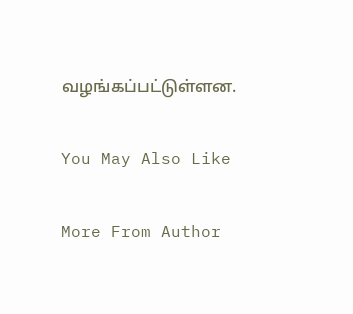வழங்கப்பட்டுள்ளன.

You May Also Like

More From Author